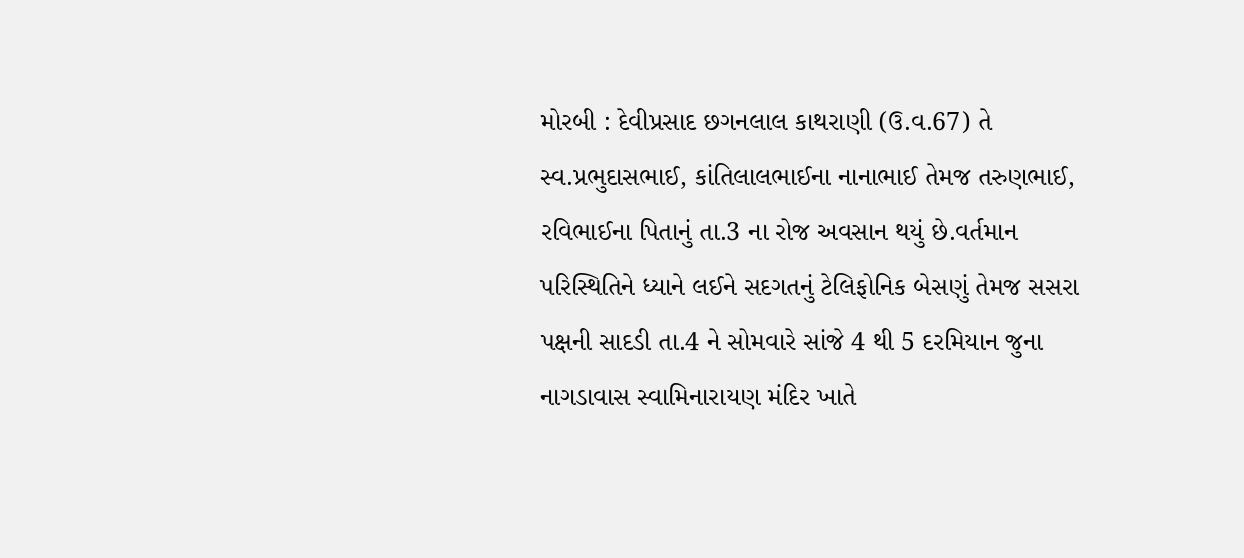મોરબી : દેવીપ્રસાદ છગનલાલ કાથરાણી (ઉ.વ.67) તે સ્વ.પ્રભુદાસભાઈ, કાંતિલાલભાઈના નાનાભાઈ તેમજ તરુણભાઈ, રવિભાઈના પિતાનું તા.3 ના રોજ અવસાન થયું છે.વર્તમાન પરિસ્થિતિને ધ્યાને લઈને સદગતનું ટેલિફોનિક બેસણું તેમજ સસરા પક્ષની સાદડી તા.4 ને સોમવારે સાંજે 4 થી 5 દરમિયાન જુના નાગડાવાસ સ્વામિનારાયણ મંદિર ખાતે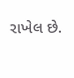રાખેલ છે.